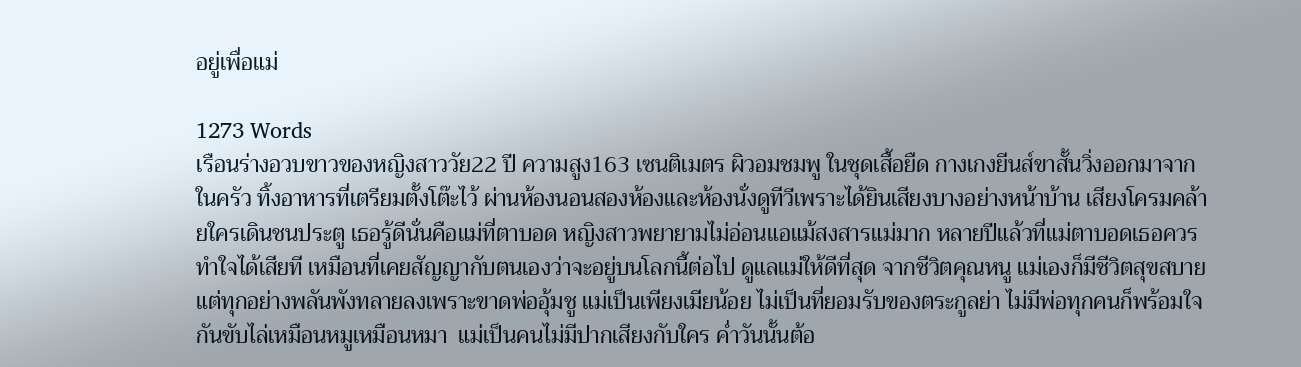อยู่เพื่อแม่

1273 Words
เรือนร่างอวบขาวของหญิงสาววัย22 ปี ความสูง163 เซนติเมตร ผิวอมชมพู ในชุดเสื้อยืด กางเกงยีนส์ขาสั้นวิ่งออกมาจากในครัว ทิ้งอาหารที่เตรียมตั้งโต๊ะไว้ ผ่านห้องนอนสองห้องและห้องนั่งดูทีวีเพราะได้ยินเสียงบางอย่างหน้าบ้าน เสียงโครมคล้ายใครเดินชนประตู เธอรู้ดีนั่นคือแม่ที่ตาบอด หญิงสาวพยายามไม่อ่อนแอแม้สงสารแม่มาก หลายปีแล้วที่แม่ตาบอดเธอควรทำใจได้เสียที เหมือนที่เคยสัญญากับตนเองว่าจะอยู่บนโลกนี้ต่อไป ดูแลแม่ให้ดีที่สุด จากชีวิตคุณหนู แม่เองก็มีชีวิตสุขสบายแต่ทุกอย่างพลันพังทลายลงเพราะขาดพ่ออุ้มชู แม่เป็นเพียงเมียน้อย ไม่เป็นที่ยอมรับของตระกูลย่า ไม่มีพ่อทุกคนก็พร้อมใจกันขับไล่เหมือนหมูเหมือนหมา  แม่เป็นคนไม่มีปากเสียงกับใคร ค่ำวันนั้นต้อ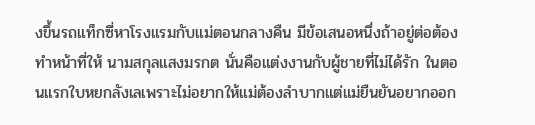งขึ้นรถแท็กซี่หาโรงแรมกับแม่ตอนกลางคืน มีข้อเสนอหนึ่งถ้าอยู่ต่อต้องทำหน้าที่ให้ นามสกุลแสงมรกต นั่นคือแต่งงานกับผู้ชายที่ไม่ได้รัก ในตอนแรกใบหยกลังเลเพราะไม่อยากให้แม่ต้องลำบากแต่แม่ยืนยันอยากออก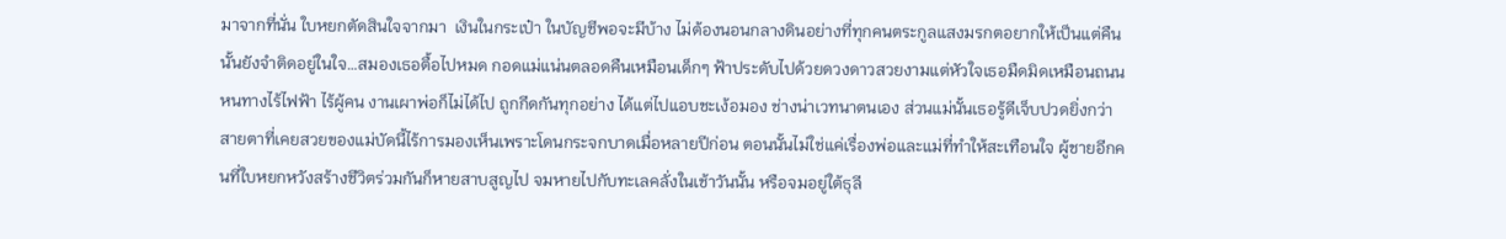มาจากที่นั่น ใบหยกตัดสินใจจากมา  เงินในกระเป๋า ในบัญชีพอจะมีบ้าง ไม่ต้องนอนกลางดินอย่างที่ทุกคนตระกูลแสงมรกตอยากให้เป็นแต่คืนนั้นยังจำติดอยู่ในใจ…สมองเธอตื้อไปหมด กอดแม่แน่นตลอดคืนเหมือนเด็กๆ ฟ้าประดับไปด้วยดวงดาวสวยงามแต่หัวใจเธอมืดมิดเหมือนถนนหนทางไร้ไฟฟ้า ไร้ผู้คน งานเผาพ่อก็ไม่ได้ไป ถูกกีดกันทุกอย่าง ได้แต่ไปแอบชะเง้อมอง ช่างน่าเวทนาตนเอง ส่วนแม่นั้นเธอรู้ดีเจ็บปวดยิ่งกว่า สายตาที่เคยสวยของแม่บัดนี้ไร้การมองเห็นเพราะโดนกระจกบาดเมื่อหลายปีก่อน ตอนนั้นไม่ใช่แค่เรื่องพ่อและแม่ที่ทำให้สะเทือนใจ ผู้ชายอีกคนที่ใบหยกหวังสร้างชีวิตร่วมกันก็หายสาบสูญไป จมหายไปกับทะเลคลั่งในเช้าวันนั้น หรือจมอยู่ใต้ธุลี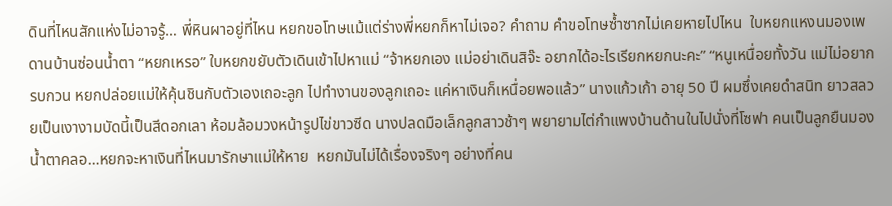ดินที่ไหนสักแห่งไม่อาจรู้… พี่หินผาอยู่ที่ไหน หยกขอโทษแม้แต่ร่างพี่หยกก็หาไม่เจอ? คำถาม คำขอโทษซ้ำซากไม่เคยหายไปไหน  ใบหยกแหงนมองเพดานบ้านซ่อนน้ำตา “หยกเหรอ” ใบหยกขยับตัวเดินเข้าไปหาแม่ “จ้าหยกเอง แม่อย่าเดินสิจ๊ะ อยากได้อะไรเรียกหยกนะคะ” “หนูเหนื่อยทั้งวัน แม่ไม่อยากรบกวน หยกปล่อยแม่ให้คุ้นชินกับตัวเองเถอะลูก ไปทำงานของลูกเถอะ แค่หาเงินก็เหนื่อยพอแล้ว” นางแก้วเก้า อายุ 50 ปี ผมซึ่งเคยดำสนิท ยาวสลวยเป็นเงางามบัดนี้เป็นสีดอกเลา ห้อมล้อมวงหน้ารูปไข่ขาวซีด นางปลดมือเล็กลูกสาวช้าๆ พยายามไต่กำแพงบ้านด้านในไปนั่งที่โซฟา คนเป็นลูกยืนมองน้ำตาคลอ…หยกจะหาเงินที่ไหนมารักษาแม่ให้หาย  หยกมันไม่ได้เรื่องจริงๆ อย่างที่คน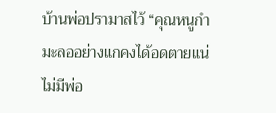บ้านพ่อปรามาสไว้ “คุณหนูกำมะลออย่างแกคงได้อดตายแน่ ไม่มีพ่อ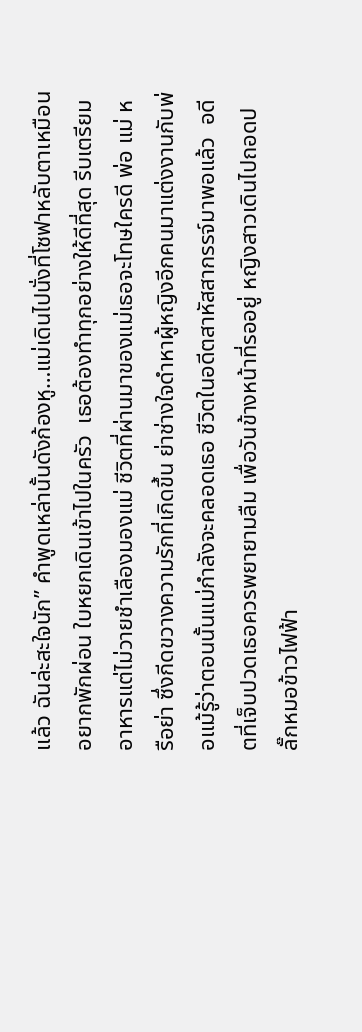แล้ว ฉันล่ะสะใจนัก” คำพูดเหล่านั้นดังก้องหู…แม่เดินไปนั่งที่โซฟาหลับตาเหมือนอยากพักผ่อน ใบหยกเดินเข้าไปในครัว  เธอต้องทำทุกอย่างให้ดีที่สุด รีบเตรียมอาหารแต่ไม่วายชำเลืองมองแม่ ชีวิตที่ผ่านมาของแม่เธอจะโทษใครดี พ่อ แม่ หรือย่า ซึ่งกีดขวางความรักที่เกิดขึ้น ย่าช่างใจดำหาผู้หญิงอีกคนมาแต่งงานกับพ่อแม้รู้ว่าตอนนั้นแม่กำลังจะคลอดเธอ ชีวิตในอดีตสาหัสสากรรจ์มาพอแล้ว  อดีตที่เจ็บปวดเธอควรพยายามลืม เพื่อวันข้างหน้าที่รออยู่ หญิงสาวเดินไปถอดปลั๊กหมอข้าวไฟฟ้า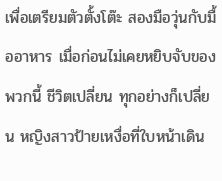เพื่อเตรียมตัวตั้งโต๊ะ สองมือวุ่นกับมื้ออาหาร เมื่อก่อนไม่เคยหยิบจับของพวกนี้ ชีวิตเปลี่ยน ทุกอย่างก็เปลี่ยน หญิงสาวป้ายเหงื่อที่ใบหน้าเดิน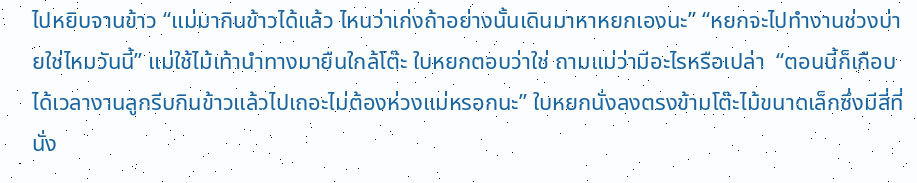ไปหยิบจานข้าว “แม่มากินข้าวได้แล้ว ไหนว่าเก่งถ้าอย่างนั้นเดินมาหาหยกเองนะ” “หยกจะไปทำงานช่วงบ่ายใช่ไหมวันนี้” แม่ใช้ไม้เท้านำทางมายืนใกล้โต๊ะ ใบหยกตอบว่าใช่ ถามแม่ว่ามีอะไรหรือเปล่า  “ตอนนี้ก็เกือบได้เวลางานลูกรีบกินข้าวแล้วไปเถอะไม่ต้องห่วงแม่หรอกนะ” ใบหยกนั่งลงตรงข้ามโต๊ะไม้ขนาดเล็กซึ่งมีสี่ที่นั่ง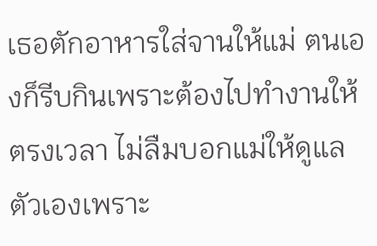เธอตักอาหารใส่จานให้แม่ ตนเองก็รีบกินเพราะต้องไปทำงานให้ตรงเวลา ไม่ลืมบอกแม่ให้ดูแลตัวเองเพราะ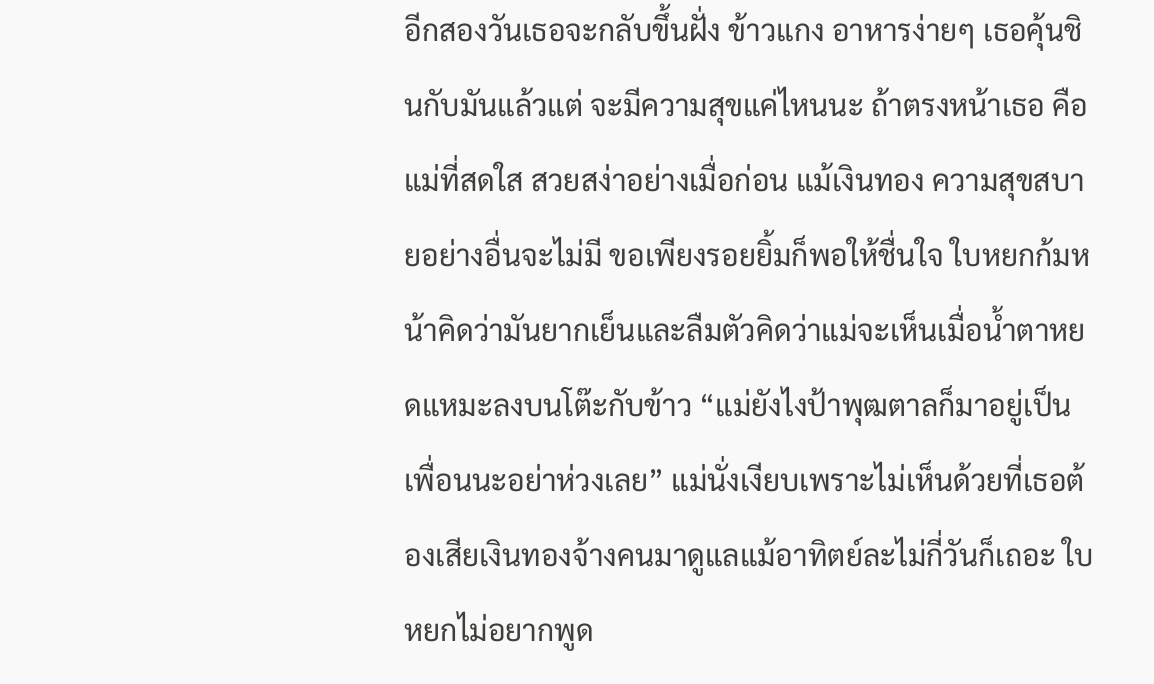อีกสองวันเธอจะกลับขึ้นฝั่ง ข้าวแกง อาหารง่ายๆ เธอคุ้นชินกับมันแล้วแต่ จะมีความสุขแค่ไหนนะ ถ้าตรงหน้าเธอ คือแม่ที่สดใส สวยสง่าอย่างเมื่อก่อน แม้เงินทอง ความสุขสบายอย่างอื่นจะไม่มี ขอเพียงรอยยิ้มก็พอให้ชื่นใจ ใบหยกก้มหน้าคิดว่ามันยากเย็นและลืมตัวคิดว่าแม่จะเห็นเมื่อน้ำตาหยดแหมะลงบนโต๊ะกับข้าว “แม่ยังไงป้าพุฒตาลก็มาอยู่เป็นเพื่อนนะอย่าห่วงเลย” แม่นั่งเงียบเพราะไม่เห็นด้วยที่เธอต้องเสียเงินทองจ้างคนมาดูแลแม้อาทิตย์ละไม่กี่วันก็เถอะ ใบหยกไม่อยากพูด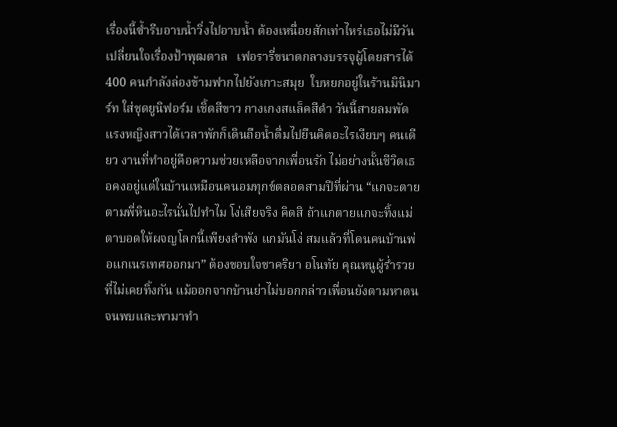เรื่องนี้ซ้ำรีบอาบน้ำวิ่งไปอาบน้ำ ต้องเหนื่อยสักเท่าไหร่เธอไม่มีวันเปลี่ยนใจเรื่องป้าพุฒตาล   เฟอรารี่ขนาดกลางบรรจุผู้โดยสารได้ 400 คนกำลังล่องข้ามฟากไปยังเกาะสมุย  ใบหยกอยู่ในร้านมินิมาร์ท ใส่ชุดยูนิฟอร์ม เชิ้ตสีขาว กางเกงสแล็คสีดำ วันนี้สายลมพัดแรงหญิงสาวได้เวลาพักก็เดินถือน้ำดื่มไปยืนคิดอะไรเงียบๆ คนเดียว งานที่ทำอยู่คือความช่วยเหลือจากเพื่อนรัก ไม่อย่างนั้นชีวิตเธอคงอยู่แต่ในบ้านเหมือนคนอมทุกข์ตลอดสามปีที่ผ่าน “แกจะตายตามพี่หินอะไรนั่นไปทำไม โง่เสียจริง คิดสิ ถ้าแกตายแกจะทิ้งแม่ตาบอดให้ผจญโลกนี้เพียงลำพัง แกมันโง่ สมแล้วที่โดนคนบ้านพ่อแกเนรเทศออกมา” ต้องขอบใจชาคริยา อโนทัย คุณหนูผู้ร่ำรวยที่ไม่เคยทิ้งกัน แม้ออกจากบ้านย่าไม่บอกกล่าวเพื่อนยังตามหาตนจนพบและพามาทำ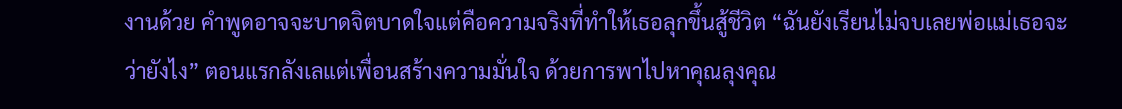งานด้วย คำพูดอาจจะบาดจิตบาดใจแต่คือความจริงที่ทำให้เธอลุกขึ้นสู้ชีวิต “ฉันยังเรียนไม่จบเลยพ่อแม่เธอจะว่ายังไง” ตอนแรกลังเลแต่เพื่อนสร้างความมั่นใจ ด้วยการพาไปหาคุณลุงคุณ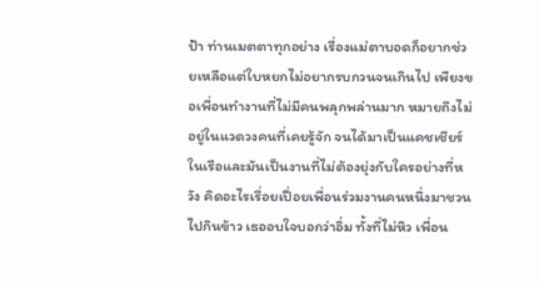ป้า ท่านเมตตาทุกอย่าง เรื่องแม่ตาบอดก็อยากช่วยเหลือแต่ใบหยกไม่อยากรบกวนจนเกินไป เพียงขอเพื่อนทำงานที่ไม่มีคนพลุกพล่านมาก หมายถึงไม่อยู่ในแวดวงคนที่เคยรู้จัก จนได้มาเป็นแคชเชียร์ในเรือและมันเป็นงานที่ไม่ต้องยุ่งกับใครอย่างที่หวัง คิดอะไรเรื่อยเปื่อยเพื่อนร่วมงานคนหนึ่งมาชวนไปกินข้าว เธออบใจบอกว่าอิ่ม ทั้งที่ไม่หิว เพื่อน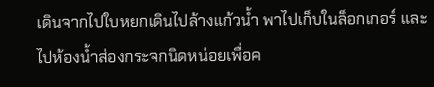เดินจากไปใบหยกเดินไปล้างแก้วน้ำ พาไปเก็บในล็อกเกอร์ และไปห้องน้ำส่องกระจกนิดหน่อยเพื่อค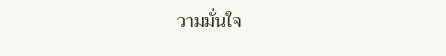วามมั่นใจ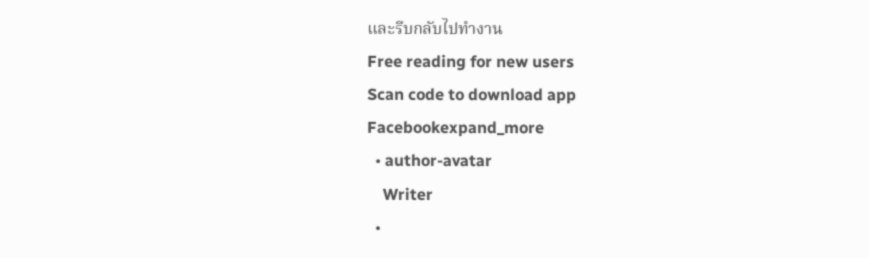และรีบกลับไปทำงาน
Free reading for new users
Scan code to download app
Facebookexpand_more
  • author-avatar
    Writer
  •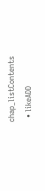chap_listContents
  • likeADD